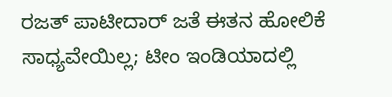ರಜತ್ ಪಾಟೀದಾರ್‌ ಜತೆ ಈತನ ಹೋಲಿಕೆ ಸಾಧ್ಯವೇಯಿಲ್ಲ; ಟೀಂ ಇಂಡಿಯಾದಲ್ಲಿ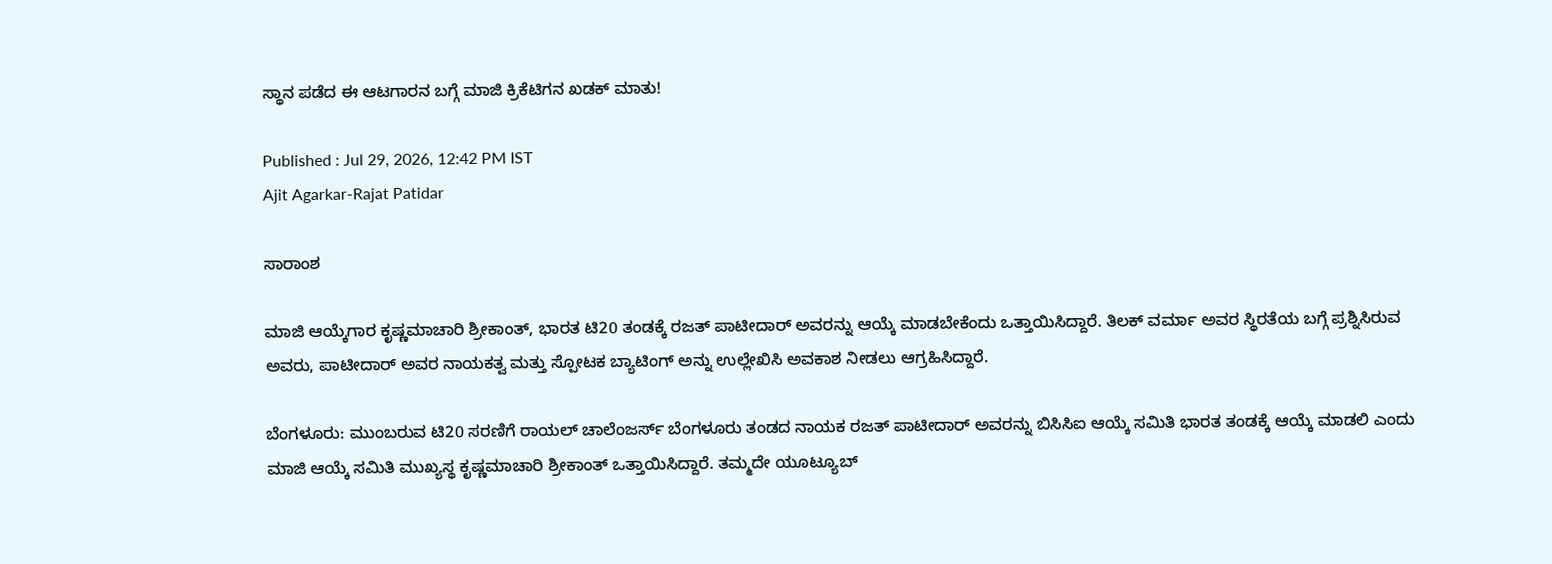ಸ್ಥಾನ ಪಡೆದ ಈ ಆಟಗಾರನ ಬಗ್ಗೆ ಮಾಜಿ ಕ್ರಿಕೆಟಿಗನ ಖಡಕ್ ಮಾತು!

Published : Jul 29, 2026, 12:42 PM IST
Ajit Agarkar-Rajat Patidar

ಸಾರಾಂಶ

ಮಾಜಿ ಆಯ್ಕೆಗಾರ ಕೃಷ್ಣಮಾಚಾರಿ ಶ್ರೀಕಾಂತ್, ಭಾರತ ಟಿ20 ತಂಡಕ್ಕೆ ರಜತ್ ಪಾಟೀದಾರ್ ಅವರನ್ನು ಆಯ್ಕೆ ಮಾಡಬೇಕೆಂದು ಒತ್ತಾಯಿಸಿದ್ದಾರೆ. ತಿಲಕ್ ವರ್ಮಾ ಅವರ ಸ್ಥಿರತೆಯ ಬಗ್ಗೆ ಪ್ರಶ್ನಿಸಿರುವ ಅವರು, ಪಾಟೀದಾರ್ ಅವರ ನಾಯಕತ್ವ ಮತ್ತು ಸ್ಪೋಟಕ ಬ್ಯಾಟಿಂಗ್ ಅನ್ನು ಉಲ್ಲೇಖಿಸಿ ಅವಕಾಶ ನೀಡಲು ಆಗ್ರಹಿಸಿದ್ದಾರೆ.

ಬೆಂಗಳೂರು: ಮುಂಬರುವ ಟಿ20 ಸರಣಿಗೆ ರಾಯಲ್ ಚಾಲೆಂಜರ್ಸ್ ಬೆಂಗಳೂರು ತಂಡದ ನಾಯಕ ರಜತ್ ಪಾಟೀದಾರ್ ಅವರನ್ನು ಬಿಸಿಸಿಐ ಆಯ್ಕೆ ಸಮಿತಿ ಭಾರತ ತಂಡಕ್ಕೆ ಆಯ್ಕೆ ಮಾಡಲಿ ಎಂದು ಮಾಜಿ ಆಯ್ಕೆ ಸಮಿತಿ ಮುಖ್ಯಸ್ಥ ಕೃಷ್ಣಮಾಚಾರಿ ಶ್ರೀಕಾಂತ್ ಒತ್ತಾಯಿಸಿದ್ದಾರೆ. ತಮ್ಮದೇ ಯೂಟ್ಯೂಬ್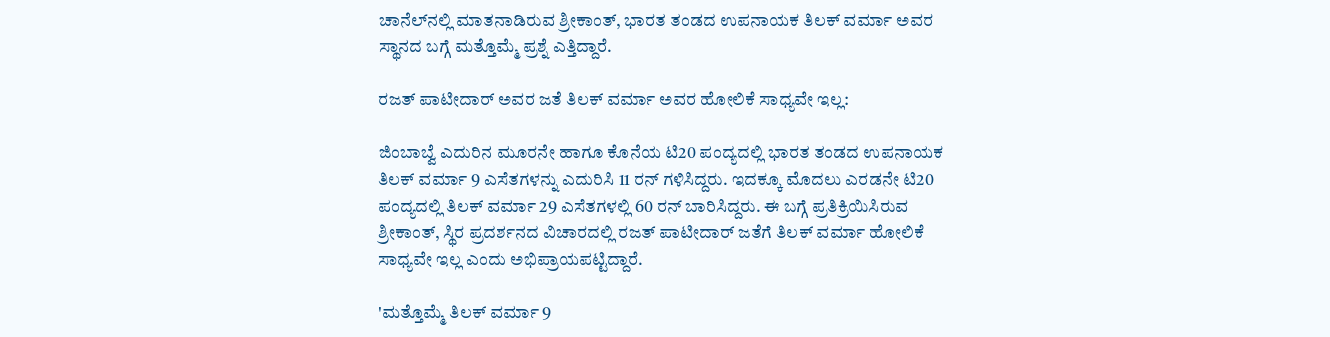ಚಾನೆಲ್‌ನಲ್ಲಿ ಮಾತನಾಡಿರುವ ಶ್ರೀಕಾಂತ್, ಭಾರತ ತಂಡದ ಉಪನಾಯಕ ತಿಲಕ್ ವರ್ಮಾ ಅವರ ಸ್ಥಾನದ ಬಗ್ಗೆ ಮತ್ತೊಮ್ಮೆ ಪ್ರಶ್ನೆ ಎತ್ತಿದ್ದಾರೆ.

ರಜತ್ ಪಾಟೀದಾರ್ ಅವರ ಜತೆ ತಿಲಕ್ ವರ್ಮಾ ಅವರ ಹೋಲಿಕೆ ಸಾಧ್ಯವೇ ಇಲ್ಲ:

ಜಿಂಬಾಬ್ವೆ ಎದುರಿನ ಮೂರನೇ ಹಾಗೂ ಕೊನೆಯ ಟಿ20 ಪಂದ್ಯದಲ್ಲಿ ಭಾರತ ತಂಡದ ಉಪನಾಯಕ ತಿಲಕ್ ವರ್ಮಾ 9 ಎಸೆತಗಳನ್ನು ಎದುರಿಸಿ 11 ರನ್ ಗಳಿಸಿದ್ದರು. ಇದಕ್ಕೂ ಮೊದಲು ಎರಡನೇ ಟಿ20 ಪಂದ್ಯದಲ್ಲಿ ತಿಲಕ್ ವರ್ಮಾ 29 ಎಸೆತಗಳಲ್ಲಿ 60 ರನ್ ಬಾರಿಸಿದ್ದರು. ಈ ಬಗ್ಗೆ ಪ್ರತಿಕ್ರಿಯಿಸಿರುವ ಶ್ರೀಕಾಂತ್, ಸ್ಥಿರ ಪ್ರದರ್ಶನದ ವಿಚಾರದಲ್ಲಿ ರಜತ್ ಪಾಟೀದಾರ್ ಜತೆಗೆ ತಿಲಕ್ ವರ್ಮಾ ಹೋಲಿಕೆ ಸಾಧ್ಯವೇ ಇಲ್ಲ ಎಂದು ಅಭಿಪ್ರಾಯಪಟ್ಟಿದ್ದಾರೆ.

'ಮತ್ತೊಮ್ಮೆ ತಿಲಕ್ ವರ್ಮಾ 9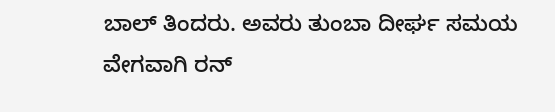ಬಾಲ್ ತಿಂದರು. ಅವರು ತುಂಬಾ ದೀರ್ಘ ಸಮಯ ವೇಗವಾಗಿ ರನ್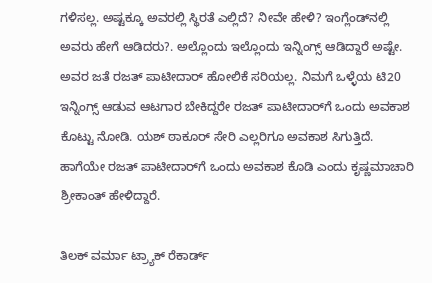ಗಳಿಸಲ್ಲ. ಅಷ್ಟಕ್ಕೂ ಅವರಲ್ಲಿ ಸ್ಥಿರತೆ ಎಲ್ಲಿದೆ? ನೀವೇ ಹೇಳಿ? ಇಂಗ್ಲೆಂಡ್‌ನಲ್ಲಿ ಅವರು ಹೇಗೆ ಆಡಿದರು?. ಅಲ್ಲೊಂದು ಇಲ್ಲೊಂದು ಇನ್ನಿಂಗ್ಸ್ ಆಡಿದ್ದಾರೆ ಅಷ್ಟೇ. ಅವರ ಜತೆ ರಜತ್ ಪಾಟೀದಾರ್ ಹೋಲಿಕೆ ಸರಿಯಲ್ಲ. ನಿಮಗೆ ಒಳ್ಳೆಯ ಟಿ20 ಇನ್ನಿಂಗ್ಸ್ ಆಡುವ ಆಟಗಾರ ಬೇಕಿದ್ದರೇ ರಜತ್ ಪಾಟೀದಾರ್‌ಗೆ ಒಂದು ಅವಕಾಶ ಕೊಟ್ಟು ನೋಡಿ. ಯಶ್ ಠಾಕೂರ್ ಸೇರಿ ಎಲ್ಲರಿಗೂ ಅವಕಾಶ ಸಿಗುತ್ತಿದೆ. ಹಾಗೆಯೇ ರಜತ್ ಪಾಟೀದಾರ್‌ಗೆ ಒಂದು ಅವಕಾಶ ಕೊಡಿ ಎಂದು ಕೃಷ್ಣಮಾಚಾರಿ ಶ್ರೀಕಾಂತ್ ಹೇಳಿದ್ದಾರೆ.

ತಿಲಕ್ ವರ್ಮಾ ಟ್ರ್ಯಾಕ್ ರೆಕಾರ್ಡ್‌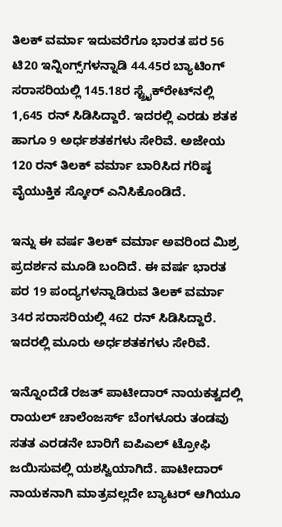ತಿಲಕ್ ವರ್ಮಾ ಇದುವರೆಗೂ ಭಾರತ ಪರ 56 ಟಿ20 ಇನ್ನಿಂಗ್ಸ್‌ಗಳನ್ನಾಡಿ 44.45ರ ಬ್ಯಾಟಿಂಗ್ ಸರಾಸರಿಯಲ್ಲಿ 145.18ರ ಸ್ಟ್ರೈಕ್‌ರೇಟ್‌ನಲ್ಲಿ 1,645 ರನ್ ಸಿಡಿಸಿದ್ದಾರೆ. ಇದರಲ್ಲಿ ಎರಡು ಶತಕ ಹಾಗೂ 9 ಅರ್ಧಶತಕಗಳು ಸೇರಿವೆ. ಅಜೇಯ 120 ರನ್ ತಿಲಕ್ ವರ್ಮಾ ಬಾರಿಸಿದ ಗರಿಷ್ಠ ವೈಯುಕ್ತಿಕ ಸ್ಕೋರ್ ಎನಿಸಿಕೊಂಡಿದೆ.

ಇನ್ನು ಈ ವರ್ಷ ತಿಲಕ್ ವರ್ಮಾ ಅವರಿಂದ ಮಿಶ್ರ ಪ್ರದರ್ಶನ ಮೂಡಿ ಬಂದಿದೆ. ಈ ವರ್ಷ ಭಾರತ ಪರ 19 ಪಂದ್ಯಗಳನ್ನಾಡಿರುವ ತಿಲಕ್ ವರ್ಮಾ 34ರ ಸರಾಸರಿಯಲ್ಲಿ 462 ರನ್ ಸಿಡಿಸಿದ್ದಾರೆ. ಇದರಲ್ಲಿ ಮೂರು ಅರ್ಧಶತಕಗಳು ಸೇರಿವೆ.

ಇನ್ನೊಂದೆಡೆ ರಜತ್ ಪಾಟೀದಾರ್ ನಾಯಕತ್ವದಲ್ಲಿ ರಾಯಲ್ ಚಾಲೆಂಜರ್ಸ್ ಬೆಂಗಳೂರು ತಂಡವು ಸತತ ಎರಡನೇ ಬಾರಿಗೆ ಐಪಿಎಲ್ ಟ್ರೋಫಿ ಜಯಿಸುವಲ್ಲಿ ಯಶಸ್ವಿಯಾಗಿದೆ. ಪಾಟೀದಾರ್ ನಾಯಕನಾಗಿ ಮಾತ್ರವಲ್ಲದೇ ಬ್ಯಾಟರ್ ಆಗಿಯೂ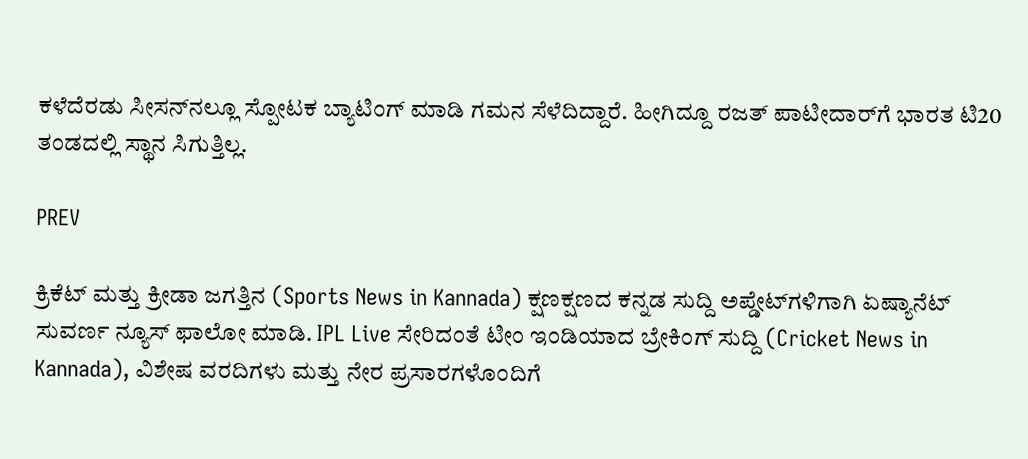ಕಳೆದೆರಡು ಸೀಸನ್‌ನಲ್ಲೂ ಸ್ಪೋಟಕ ಬ್ಯಾಟಿಂಗ್ ಮಾಡಿ ಗಮನ ಸೆಳೆದಿದ್ದಾರೆ. ಹೀಗಿದ್ದೂ ರಜತ್ ಪಾಟೀದಾರ್‌ಗೆ ಭಾರತ ಟಿ20 ತಂಡದಲ್ಲಿ ಸ್ಥಾನ ಸಿಗುತ್ತಿಲ್ಲ.

PREV

ಕ್ರಿಕೆಟ್ ಮತ್ತು ಕ್ರೀಡಾ ಜಗತ್ತಿನ (Sports News in Kannada) ಕ್ಷಣಕ್ಷಣದ ಕನ್ನಡ ಸುದ್ದಿ ಅಪ್ಡೇಟ್‌ಗಳಿಗಾಗಿ ಏಷ್ಯಾನೆಟ್ ಸುವರ್ಣ ನ್ಯೂಸ್‌ ಫಾಲೋ ಮಾಡಿ. IPL Live ಸೇರಿದಂತೆ ಟೀಂ ಇಂಡಿಯಾದ ಬ್ರೇಕಿಂಗ್ ಸುದ್ದಿ (Cricket News in Kannada), ವಿಶೇಷ ವರದಿಗಳು ಮತ್ತು ನೇರ ಪ್ರಸಾರಗಳೊಂದಿಗೆ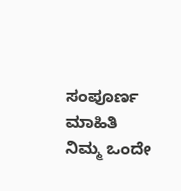ಸಂಪೂರ್ಣ ಮಾಹಿತಿ ನಿಮ್ಮ ಒಂದೇ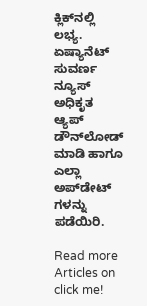ಕ್ಲಿಕ್‌ನಲ್ಲಿ ಲಭ್ಯ. ಏಷ್ಯಾನೆಟ್ ಸುವರ್ಣ ನ್ಯೂಸ್ ಅಧಿಕೃತ ಆ್ಯಪ್ ಡೌನ್‌ಲೋಡ್ ಮಾಡಿ ಹಾಗೂ ಎಲ್ಲಾ ಅಪ್‌ಡೇಟ್ ಗಳನ್ನು ಪಡೆಯಿರಿ.

Read more Articles on
click me!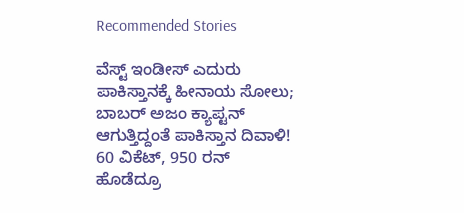Recommended Stories

ವೆಸ್ಟ್‌ ಇಂಡೀಸ್ ಎದುರು ಪಾಕಿಸ್ತಾನಕ್ಕೆ ಹೀನಾಯ ಸೋಲು; ಬಾಬರ್ ಅಜಂ ಕ್ಯಾಪ್ಟನ್ ಆಗುತ್ತಿದ್ದಂತೆ ಪಾಕಿಸ್ತಾನ ದಿವಾಳಿ!
60 ವಿಕೆಟ್, 950 ರನ್ ಹೊಡೆದ್ರೂ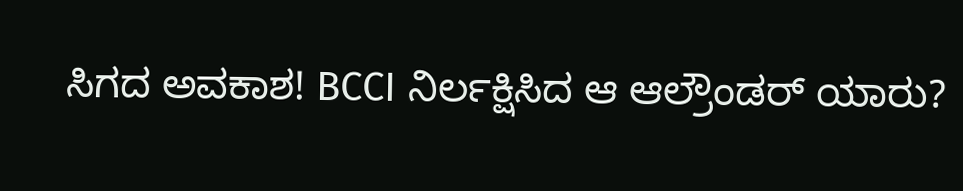ಸಿಗದ ಅವಕಾಶ! BCCI ನಿರ್ಲಕ್ಷಿಸಿದ ಆ ಆಲ್ರೌಂಡರ್ ಯಾರು?